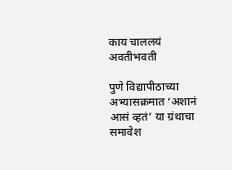काय चाललयं अवतीभवती

पुणे विद्यापीठाच्या अभ्यासक्रमात ‘अशानं आसं व्हतं’ या ग्रंथाचा समावेश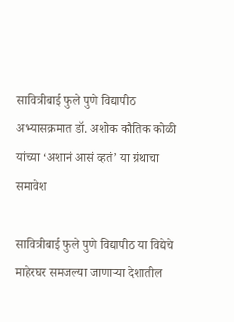सावित्रीबाई फुले पुणे विद्यापीठ अभ्यासक्रमात डॉ. अशोक कौतिक कोळी यांच्या ‘अशानं आसं व्हतं’ या ग्रंथाचा समावेश

सावित्रीबाई फुले पुणे विद्यापीठ या विद्येचे माहेरघर समजल्या जाणाऱ्या देशातील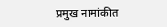प्रमुख नामांकीत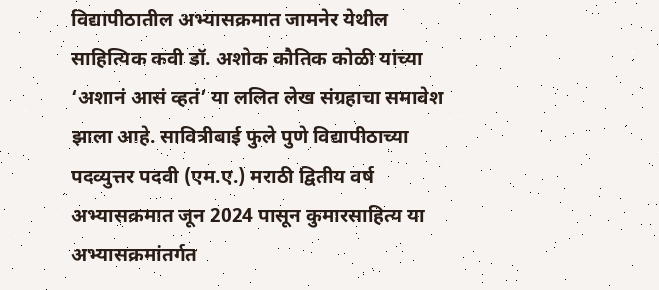विद्यापीठातील अभ्यासक्रमात जामनेर येथील साहित्यिक कवी डॉ. अशोक कौतिक कोळी यांच्या ‘अशानं आसं व्हतं’ या ललित लेख संग्रहाचा समावेश झाला आहे. सावित्रीबाई फुले पुणे विद्यापीठाच्या पदव्युत्तर पदवी (एम.ए.) मराठी द्वितीय वर्ष अभ्यासक्रमात जून 2024 पासून कुमारसाहित्य या अभ्यासक्रमांतर्गत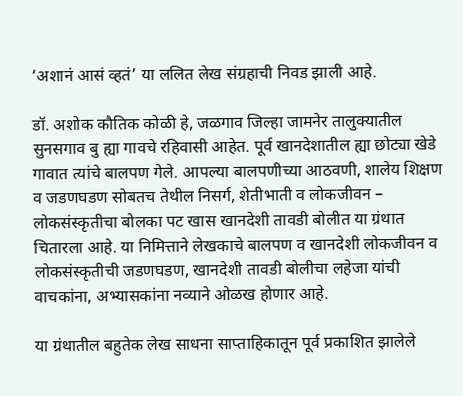‘अशानं आसं व्हतं’ या ललित लेख संग्रहाची निवड झाली आहे.

डॉ. अशोक कौतिक कोळी हे, जळगाव जिल्हा जामनेर तालुक्यातील सुनसगाव बु ह्या गावचे रहिवासी आहेत. पूर्व खानदेशातील ह्या छोट्या खेडे गावात त्यांचे बालपण गेले. आपल्या बालपणीच्या आठवणी, शालेय शिक्षण व जडणघडण सोबतच तेथील निसर्ग, शेतीभाती व लोकजीवन – लोकसंस्कृतीचा बोलका पट खास खानदेशी तावडी बोलीत या ग्रंथात चितारला आहे. या निमित्ताने लेखकाचे बालपण व खानदेशी लोकजीवन व लोकसंस्कृतीची जडणघडण, खानदेशी तावडी बोलीचा लहेजा यांची वाचकांना, अभ्यासकांना नव्याने ओळख होणार आहे.

या ग्रंथातील बहुतेक लेख साधना साप्ताहिकातून पूर्व प्रकाशित झालेले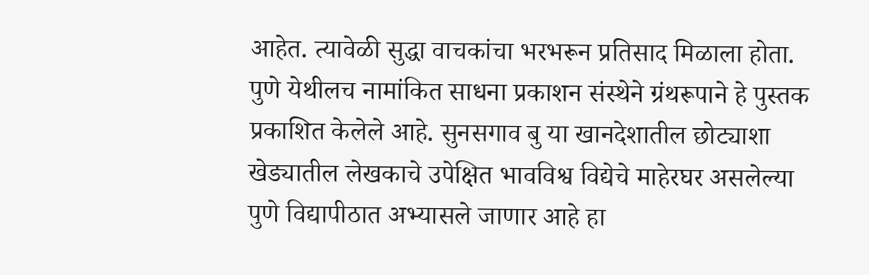आहेत. त्यावेळी सुद्धा वाचकांचा भरभरून प्रतिसाद मिळाला होता. पुणे येथीलच नामांकित साधना प्रकाशन संस्थेने ग्रंथरूपाने हे पुस्तक प्रकाशित केलेले आहे. सुनसगाव बु या खानदेशातील छोट्याशा खेड्यातील लेखकाचे उपेक्षित भावविश्व विद्येचे माहेरघर असलेल्या पुणे विद्यापीठात अभ्यासले जाणार आहे हा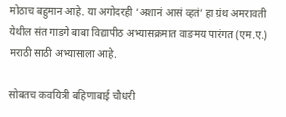मोठाच बहुमान आहे. या अगोदरही ‘अशानं आसं व्हतं’ हा ग्रंथ अमरावती येथील संत गाडगे बाबा विद्यापीठ अभ्यासक्रमात वाङमय पारंगत (एम.ए.) मराठी साठी अभ्यासाला आहे.

सोबतच कवयित्री बहिणाबाई चौधरी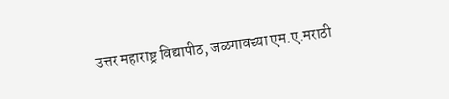उत्तर महाराष्ट्र विद्यापीठ, जळगावच्या एम.ए.मराठी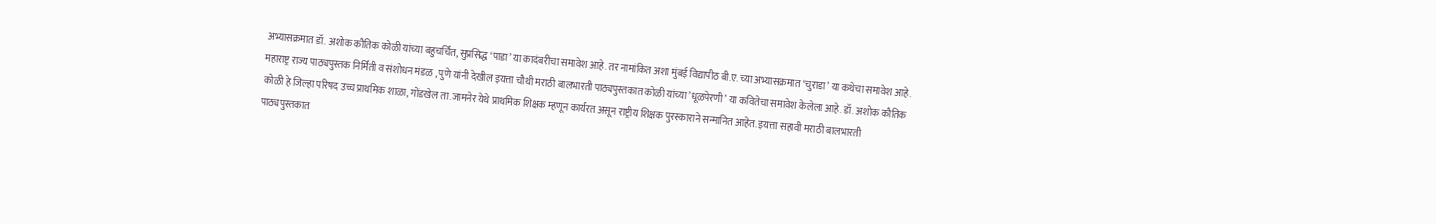अभ्यासक्रमात डॉ. अशोक कौतिक कोळी यांच्या बहुचर्चित, सुप्रसिद्ध ‘पाडा’ या कादंबरीचा समावेश आहे. तर नामांकित अशा मुंबई विद्यापीठ बी.ए. च्या अभ्यासक्रमात ‘चुराडा’ या कथेचा समावेश आहे. महाराष्ट्र राज्य पाठ्यपुस्तक निर्मिती व संशोधन मंडळ , पुणे यांनी देखील इयत्ता चौथी मराठी बालभारती पाठ्यपुस्तकात कोळी यांच्या ’धूळपेरणी’ या कवितेचा समावेश केलेला आहे. डॉ. अशोक कौतिक कोळी हे जिल्हा परिषद उच्च प्राथमिक शाळा, गोंडखेल ता.जामनेर येथे प्राथमिक शिक्षक म्हणून कार्यरत असून राष्ट्रीय शिक्षक पुरस्काराने सन्मानित आहेत. इयत्ता सहावी मराठी बालभारती पाठ्यपुस्तकात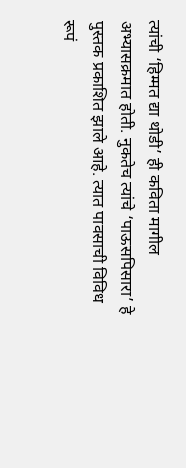त्यांची ‘हिम्मत द्या थोडी’ ही कविता मागील अभ्यासक्रमात होती. नुकतेच त्यांचे ‘पाऊसपिसारा’ हे पुस्तक प्रकाशित झाले आहे. त्यात पावसाची विविध रूपं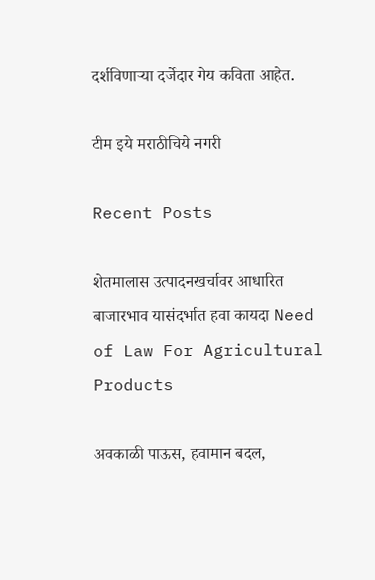दर्शविणाऱ्या दर्जेदार गेय कविता आहेत.

टीम इये मराठीचिये नगरी

Recent Posts

शेतमालास उत्पादनखर्चावर आधारित बाजारभाव यासंदर्भात हवा कायदा Need of Law For Agricultural Products

अवकाळी पाऊस, हवामान बदल,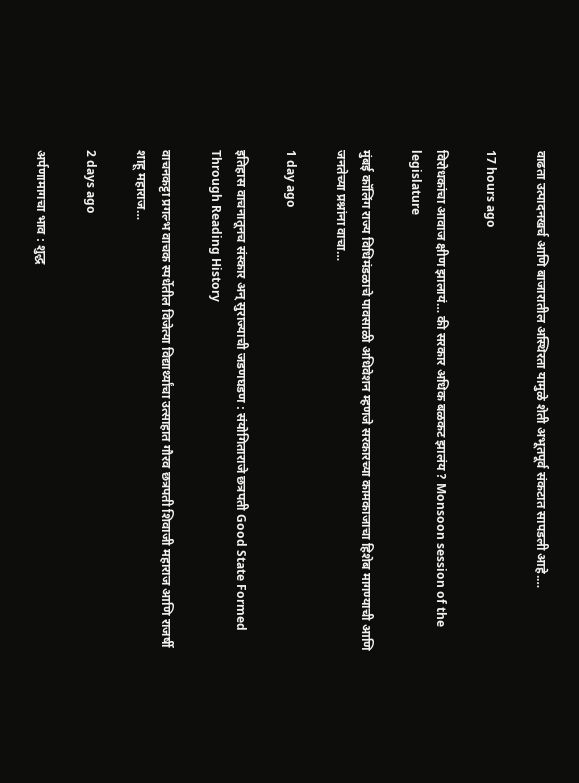वाढता उत्पादनखर्च आणि बाजारातील अस्थिरता यामुळे शेती अभूतपूर्व संकटात सापडली आहे.…

17 hours ago

विरोधकांचा आवाज क्षीण झालायं… की सरकार अधिक बळकट झालंय ? Monsoon session of the legislature

मुंबई कॉलिंग राज्य विधिमंडळाचे पावसाळी अधिवेशन म्हणजे सरकारच्या कामकाजाचा हिशेब मागण्याची आणि जनतेच्या प्रश्नांना वाचा…

1 day ago

इतिहास वाचनातूनच संस्कार अन् सुराज्याची जडणघडण : संयोगिताराजे छत्रपती Good State Formed Through Reading History

वाचनकट्टा प्रगल्भ वाचक स्पर्धेतील विजेत्या विद्यार्थ्यांचा उत्साहात गौरव छत्रपती शिवाजी महाराज आणि राजर्षी शाहू महाराज…

2 days ago

अर्पणामागचा भाव : शुद्ध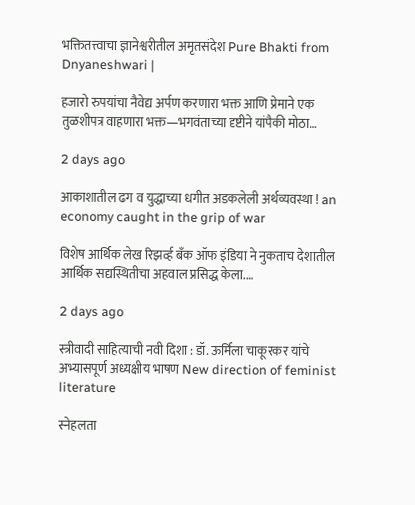भक्तितत्त्वाचा ज्ञानेश्वरीतील अमृतसंदेश Pure Bhakti from Dnyaneshwari |

हजारो रुपयांचा नैवेद्य अर्पण करणारा भक्त आणि प्रेमाने एक तुळशीपत्र वाहणारा भक्त—भगवंताच्या दृष्टीने यांपैकी मोठा…

2 days ago

आकाशातील ढग व युद्धाच्या धगीत अडकलेली अर्थव्यवस्था ! an economy caught in the grip of war

विशेष आर्थिक लेख रिझर्व्ह बँक ऑफ इंडिया ने नुकताच देशातील आर्थिक सद्यस्थितीचा अहवाल प्रसिद्ध केला.…

2 days ago

स्त्रीवादी साहित्याची नवी दिशा : डॉ. ऊर्मिला चाकूरकर यांचे अभ्यासपूर्ण अध्यक्षीय भाषण New direction of feminist literature

स्नेहलता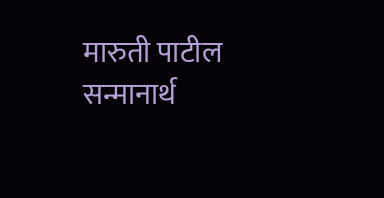मारुती पाटील सन्मानार्थ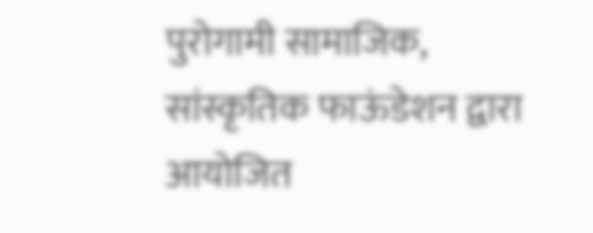पुरोगामी सामाजिक, सांस्कृतिक फाऊंडेशन द्वारा आयोजित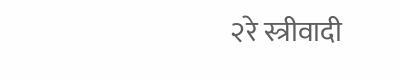२रे स्त्रीवादी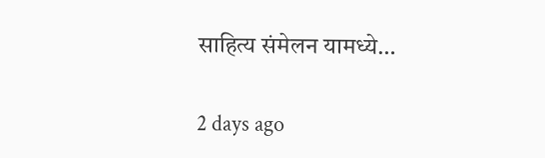साहित्य संमेलन यामध्ये…

2 days ago